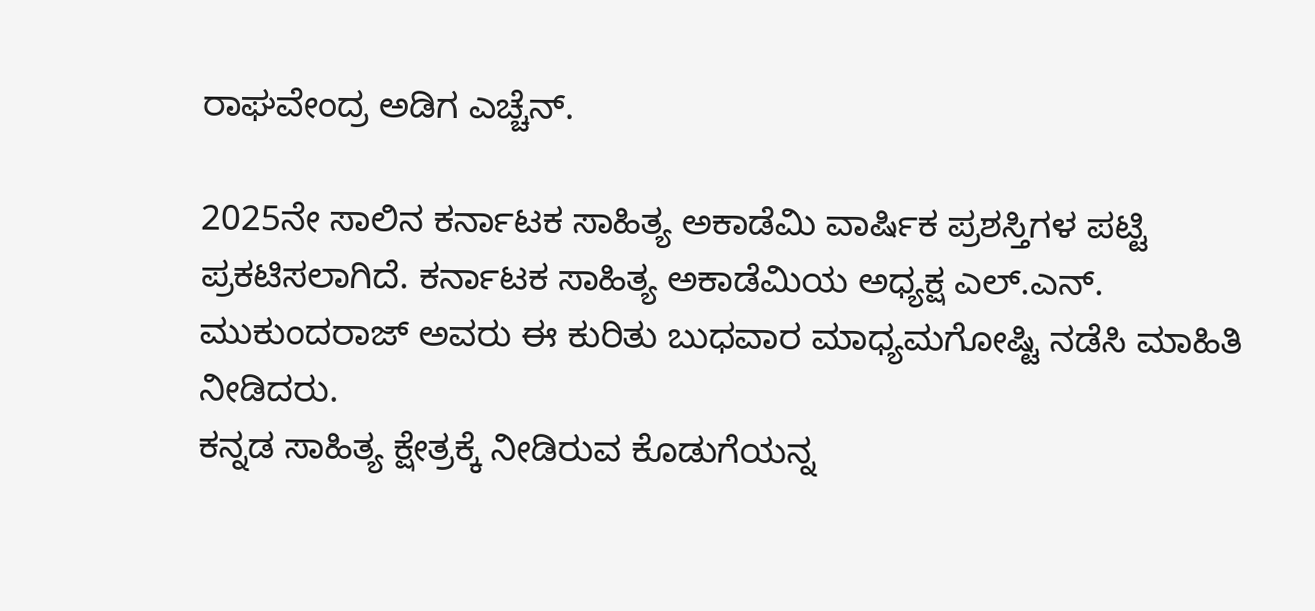ರಾಘವೇಂದ್ರ ಅಡಿಗ ಎಚ್ಚೆನ್.

2025ನೇ ಸಾಲಿನ ಕರ್ನಾಟಕ ಸಾಹಿತ್ಯ ಅಕಾಡೆಮಿ ವಾರ್ಷಿಕ ಪ್ರಶಸ್ತಿಗಳ ಪಟ್ಟಿ ಪ್ರಕಟಿಸಲಾಗಿದೆ. ಕರ್ನಾಟಕ ಸಾಹಿತ್ಯ ಅಕಾಡೆಮಿಯ ಅಧ್ಯಕ್ಷ ಎಲ್.ಎನ್. ಮುಕುಂದರಾಜ್ ಅವರು ಈ ಕುರಿತು ಬುಧವಾರ ಮಾಧ್ಯಮಗೋಷ್ಟಿ ನಡೆಸಿ ಮಾಹಿತಿ ನೀಡಿದರು.
ಕನ್ನಡ ಸಾಹಿತ್ಯ ಕ್ಷೇತ್ರಕ್ಕೆ ನೀಡಿರುವ ಕೊಡುಗೆಯನ್ನ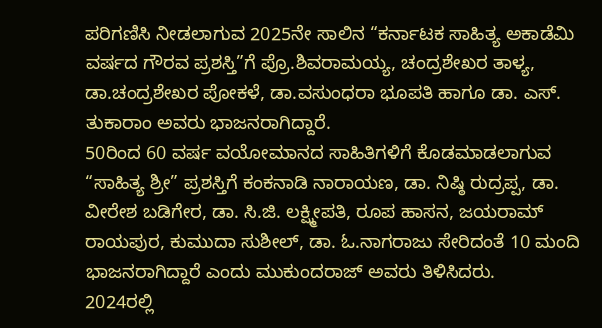ಪರಿಗಣಿಸಿ ನೀಡಲಾಗುವ 2025ನೇ ಸಾಲಿನ “ಕರ್ನಾಟಕ ಸಾಹಿತ್ಯ ಅಕಾಡೆಮಿ ವರ್ಷದ ಗೌರವ ಪ್ರಶಸ್ತಿ”ಗೆ ಪ್ರೊ.ಶಿವರಾಮಯ್ಯ, ಚಂದ್ರಶೇಖರ ತಾಳ್ಯ, ಡಾ.ಚಂದ್ರಶೇಖರ ಪೋಕಳೆ, ಡಾ.ವಸುಂಧರಾ ಭೂಪತಿ ಹಾಗೂ ಡಾ. ಎಸ್. ತುಕಾರಾಂ ಅವರು ಭಾಜನರಾಗಿದ್ದಾರೆ.
50ರಿಂದ 60 ವರ್ಷ ವಯೋಮಾನದ ಸಾಹಿತಿಗಳಿಗೆ ಕೊಡಮಾಡಲಾಗುವ “ಸಾಹಿತ್ಯ ಶ್ರೀ” ಪ್ರಶಸ್ತಿಗೆ ಕಂಕನಾಡಿ ನಾರಾಯಣ, ಡಾ. ನಿಷ್ಠಿ ರುದ್ರಪ್ಪ, ಡಾ. ವೀರೇಶ ಬಡಿಗೇರ, ಡಾ. ಸಿ.ಜಿ. ಲಕ್ಷ್ಮೀಪತಿ, ರೂಪ ಹಾಸನ, ಜಯರಾಮ್ ರಾಯಪುರ, ಕುಮುದಾ ಸುಶೀಲ್, ಡಾ. ಓ.ನಾಗರಾಜು ಸೇರಿದಂತೆ 10 ಮಂದಿ ಭಾಜನರಾಗಿದ್ದಾರೆ ಎಂದು ಮುಕುಂದರಾಜ್ ಅವರು ತಿಳಿಸಿದರು.
2024ರಲ್ಲಿ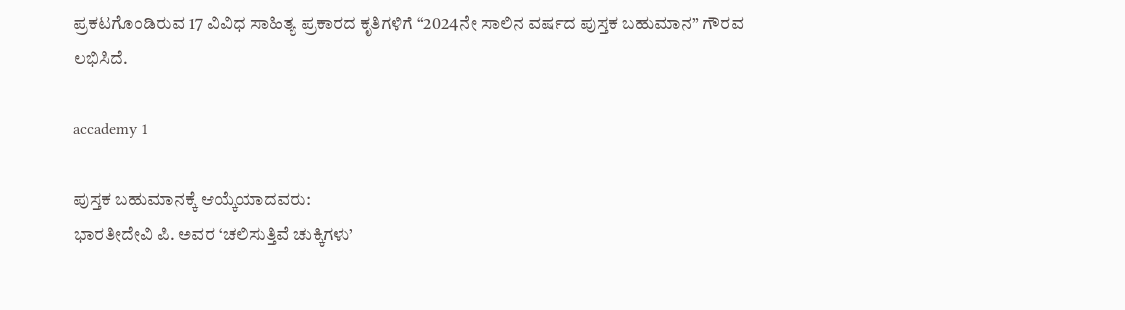ಪ್ರಕಟಗೊಂಡಿರುವ 17 ವಿವಿಧ ಸಾಹಿತ್ಯ ಪ್ರಕಾರದ ಕೃತಿಗಳಿಗೆ “2024ನೇ ಸಾಲಿನ ವರ್ಷದ ಪುಸ್ತಕ ಬಹುಮಾನ” ಗೌರವ ಲಭಿಸಿದೆ.

accademy 1

ಪುಸ್ತಕ ಬಹುಮಾನಕ್ಕೆ ಆಯ್ಕೆಯಾದವರು:
ಭಾರತೀದೇವಿ ಪಿ. ಅವರ ‘ಚಲಿಸುತ್ತಿವೆ ಚುಕ್ಕಿಗಳು’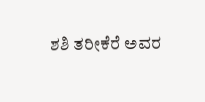ಶಶಿ ತರೀಕೆರೆ ಅವರ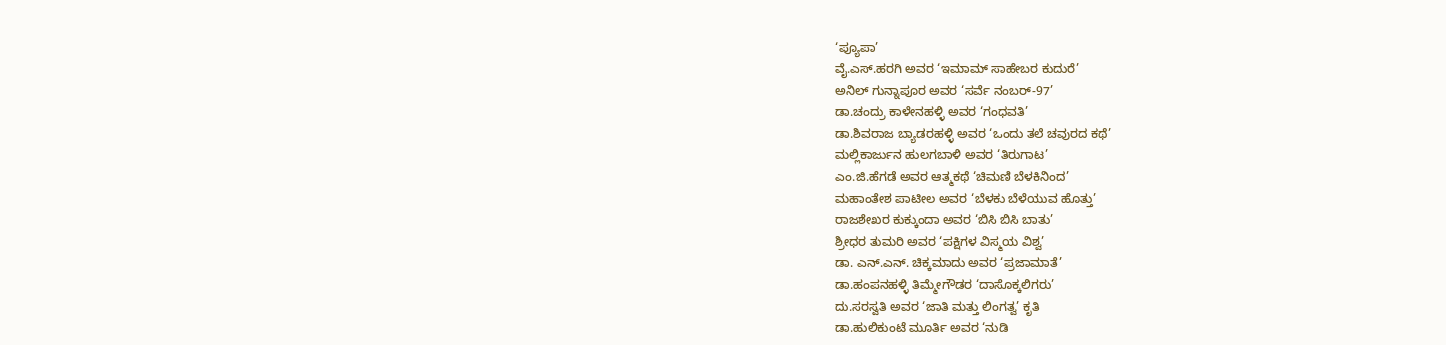‘ಪ್ಯೂಪಾ’
ವೈ.ಎಸ್.ಹರಗಿ ಅವರ ‘ಇಮಾಮ್ ಸಾಹೇಬರ ಕುದುರೆ’
ಅನಿಲ್ ಗುನ್ನಾಪೂರ ಅವರ ‘ಸರ್ವೆ ನಂಬರ್-97’
ಡಾ.ಚಂದ್ರು ಕಾಳೇನಹಳ್ಳಿ ಅವರ ‘ಗಂಧವತಿ’
ಡಾ.ಶಿವರಾಜ ಬ್ಯಾಡರಹಳ್ಳಿ ಅವರ ‘ಒಂದು ತಲೆ ಚವುರದ ಕಥೆ’
ಮಲ್ಲಿಕಾರ್ಜುನ ಹುಲಗಬಾಳಿ ಅವರ ‘ತಿರುಗಾಟ’
ಎಂ.ಜಿ.ಹೆಗಡೆ ಅವರ ಆತ್ಮಕಥೆ ‘ಚಿಮಣಿ ಬೆಳಕಿನಿಂದ’
ಮಹಾಂತೇಶ ಪಾಟೀಲ ಅವರ ‘ಬೆಳಕು ಬೆಳೆಯುವ ಹೊತ್ತು’
ರಾಜಶೇಖರ ಕುಕ್ಕುಂದಾ ಅವರ ‘ಬಿಸಿ ಬಿಸಿ ಬಾತು’
ಶ್ರೀಧರ ತುಮರಿ ಅವರ ‘ಪಕ್ಷಿಗಳ ವಿಸ್ಮಯ ವಿಶ್ವ’
ಡಾ. ಎನ್.ಎನ್. ಚಿಕ್ಕಮಾದು ಅವರ ‘ಪ್ರಜಾಮಾತೆ’
ಡಾ.ಹಂಪನಹಳ್ಳಿ ತಿಮ್ಮೇಗೌಡರ ‘ದಾಸೊಕ್ಕಲಿಗರು’
ದು.ಸರಸ್ವತಿ ಅವರ ‘ಜಾತಿ ಮತ್ತು ಲಿಂಗತ್ವ’ ಕೃತಿ
ಡಾ.ಹುಲಿಕುಂಟೆ ಮೂರ್ತಿ ಅವರ ‘ನುಡಿ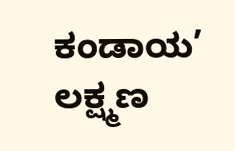ಕಂಡಾಯ’
ಲಕ್ಷ್ಮಣ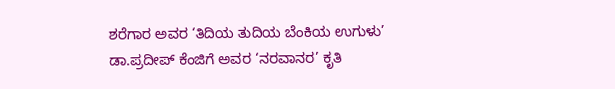ಶರೆಗಾರ ಅವರ ‘ತಿದಿಯ ತುದಿಯ ಬೆಂಕಿಯ ಉಗುಳು’
ಡಾ.ಪ್ರದೀಪ್ ಕೆಂಜಿಗೆ ಅವರ ‘ನರವಾನರ’ ಕೃತಿ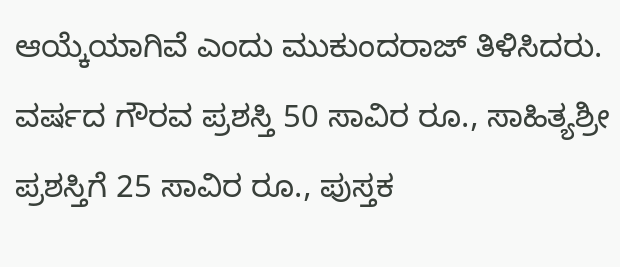ಆಯ್ಕೆಯಾಗಿವೆ ಎಂದು ಮುಕುಂದರಾಜ್ ತಿಳಿಸಿದರು.
ವರ್ಷದ ಗೌರವ ಪ್ರಶಸ್ತಿ 50 ಸಾವಿರ ರೂ., ಸಾಹಿತ್ಯಶ್ರೀ ಪ್ರಶಸ್ತಿಗೆ 25 ಸಾವಿರ ರೂ., ಪುಸ್ತಕ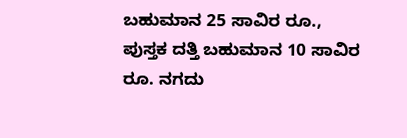ಬಹುಮಾನ 25 ಸಾವಿರ ರೂ., ಪುಸ್ತಕ ದತ್ತಿ ಬಹುಮಾನ 10 ಸಾವಿರ ರೂ. ನಗದು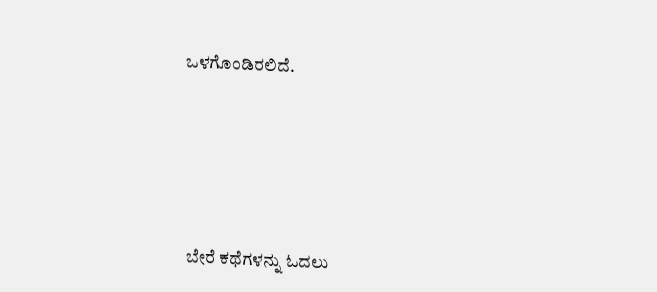ಒಳಗೊಂಡಿರಲಿದೆ.





ಬೇರೆ ಕಥೆಗಳನ್ನು ಓದಲು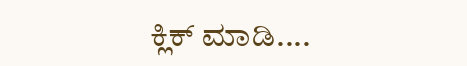ಕ್ಲಿಕ್ ಮಾಡಿ....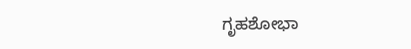ಗೃಹಶೋಭಾ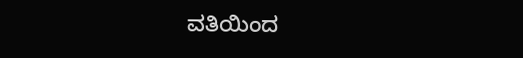ವತಿಯಿಂದ